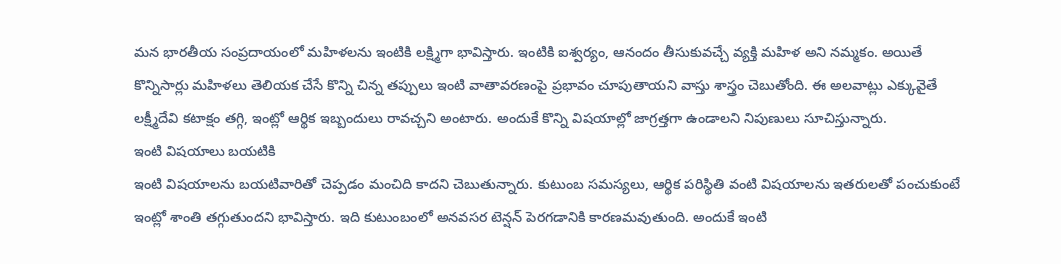మన భారతీయ సంప్రదాయంలో మహిళలను ఇంటికి లక్ష్మిగా భావిస్తారు. ఇంటికి ఐశ్వర్యం, ఆనందం తీసుకువచ్చే వ్యక్తి మహిళ అని నమ్మకం. అయితే కొన్నిసార్లు మహిళలు తెలియక చేసే కొన్ని చిన్న తప్పులు ఇంటి వాతావరణంపై ప్రభావం చూపుతాయని వాస్తు శాస్త్రం చెబుతోంది. ఈ అలవాట్లు ఎక్కువైతే లక్ష్మీదేవి కటాక్షం తగ్గి, ఇంట్లో ఆర్థిక ఇబ్బందులు రావచ్చని అంటారు. అందుకే కొన్ని విషయాల్లో జాగ్రత్తగా ఉండాలని నిపుణులు సూచిస్తున్నారు.
ఇంటి విషయాలు బయటికి
ఇంటి విషయాలను బయటివారితో చెప్పడం మంచిది కాదని చెబుతున్నారు. కుటుంబ సమస్యలు, ఆర్థిక పరిస్థితి వంటి విషయాలను ఇతరులతో పంచుకుంటే ఇంట్లో శాంతి తగ్గుతుందని భావిస్తారు. ఇది కుటుంబంలో అనవసర టెన్షన్ పెరగడానికి కారణమవుతుంది. అందుకే ఇంటి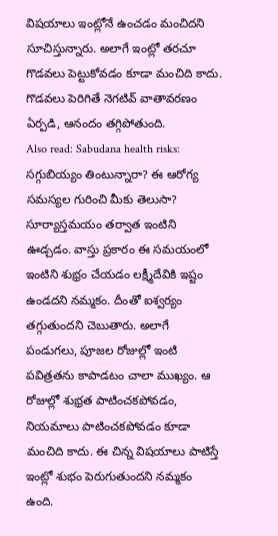విషయాలు ఇంట్లోనే ఉంచడం మంచిదని సూచిస్తున్నారు. అలాగే ఇంట్లో తరచూ గొడవలు పెట్టుకోవడం కూడా మంచిది కాదు. గొడవలు పెరిగితే నెగటివ్ వాతావరణం ఏర్పడి, ఆనందం తగ్గిపోతుంది.
Also read: Sabudana health risks: సగ్గుబియ్యం తింటున్నారా? ఈ ఆరోగ్య సమస్యల గురించి మీకు తెలుసా?
సూర్యాస్తమయం తర్వాత ఇంటిని ఊడ్చడం. వాస్తు ప్రకారం ఈ సమయంలో ఇంటిని శుభ్రం చేయడం లక్ష్మీదేవికి ఇష్టం ఉండదని నమ్మకం. దీంతో ఐశ్వర్యం తగ్గుతుందని చెబుతారు. అలాగే పండుగలు, పూజల రోజుల్లో ఇంటి పవిత్రతను కాపాడటం చాలా ముఖ్యం. ఆ రోజుల్లో శుభ్రత పాటించకపోవడం, నియమాలు పాటించకపోవడం కూడా మంచిది కాదు. ఈ చిన్న విషయాలు పాటిస్తే ఇంట్లో శుభం పెరుగుతుందని నమ్మకం ఉంది.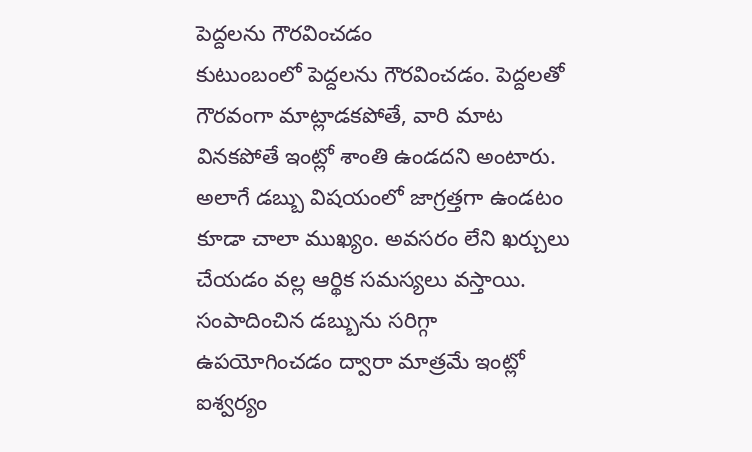పెద్దలను గౌరవించడం
కుటుంబంలో పెద్దలను గౌరవించడం. పెద్దలతో గౌరవంగా మాట్లాడకపోతే, వారి మాట వినకపోతే ఇంట్లో శాంతి ఉండదని అంటారు. అలాగే డబ్బు విషయంలో జాగ్రత్తగా ఉండటం కూడా చాలా ముఖ్యం. అవసరం లేని ఖర్చులు చేయడం వల్ల ఆర్థిక సమస్యలు వస్తాయి. సంపాదించిన డబ్బును సరిగ్గా ఉపయోగించడం ద్వారా మాత్రమే ఇంట్లో ఐశ్వర్యం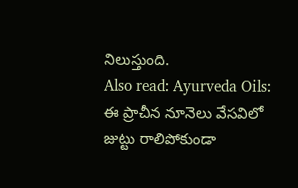నిలుస్తుంది.
Also read: Ayurveda Oils: ఈ ప్రాచీన నూనెలు వేసవిలో జుట్టు రాలిపోకుండా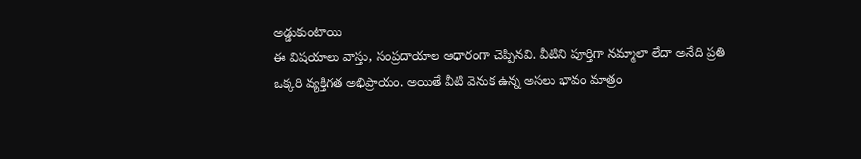అడ్డుకుంటాయి
ఈ విషయాలు వాస్తు, సంప్రదాయాల ఆధారంగా చెప్పినవి. వీటిని పూర్తిగా నమ్మాలా లేదా అనేది ప్రతి ఒక్కరి వ్యక్తిగత అభిప్రాయం. అయితే వీటి వెనుక ఉన్న అసలు భావం మాత్రం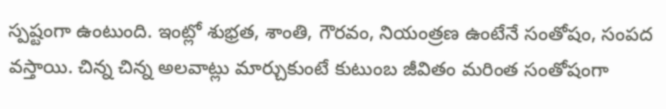స్పష్టంగా ఉంటుంది. ఇంట్లో శుభ్రత, శాంతి, గౌరవం, నియంత్రణ ఉంటేనే సంతోషం, సంపద వస్తాయి. చిన్న చిన్న అలవాట్లు మార్చుకుంటే కుటుంబ జీవితం మరింత సంతోషంగా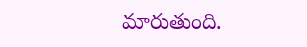మారుతుంది.